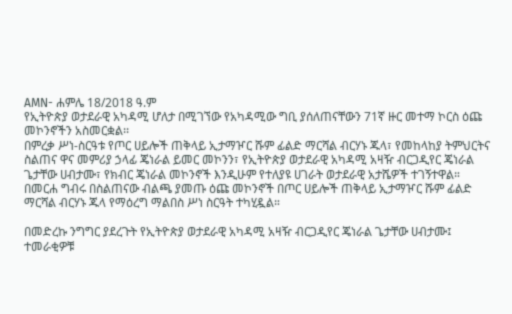AMN- ሐምሌ 18/2018 ዓ.ም
የኢትዮጵያ ወታደራዊ አካዳሚ ሆለታ በሚገኘው የአካዳሚው ግቢ ያሰለጠናቸውን 71ኛ ዙር መተማ ኮርስ ዕጩ መኮንኖችን አስመርቋል፡፡
በምረቃ ሥነ-ስርዓቱ የጦር ሀይሎች ጠቅላይ ኢታማዦር ሹም ፊልድ ማርሻል ብርሃኑ ጁላ፣ የመከላከያ ትምህርትና ስልጠና ዋና መምሪያ ኃላፊ ጄነራል ይመር መኮንን፣ የኢትዮጵያ ወታደራዊ አካዳሚ አዛዥ ብርጋዲየር ጄነራል ጌታቸው ሀብታሙ፣ የክብር ጄነራል መኮንኖች እንዲሁም የተለያዩ ሀገራት ወታደራዊ አታሼዎች ተገኝተዋል።
በመርሐ ግብሩ በስልጠናው ብልጫ ያመጡ ዕጩ መኮንኖች በጦር ሀይሎች ጠቅላይ ኢታማዦር ሹም ፊልድ ማርሻል ብርሃኑ ጁላ የማዕረግ ማልበስ ሥነ ስርዓት ተካሂዷል።

በመድረኩ ንግግር ያደረጉት የኢትዮጵያ ወታደራዊ አካዳሚ አዛዥ ብርጋዲየር ጄነራል ጌታቸው ሀብታሙ፤ ተመራቂዎቹ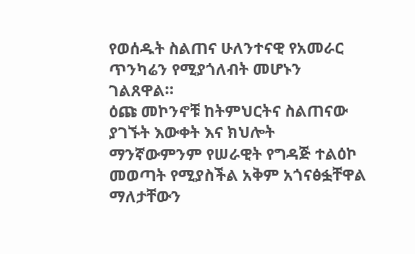የወሰዱት ስልጠና ሁለንተናዊ የአመራር ጥንካሬን የሚያጎለብት መሆኑን ገልጸዋል።
ዕጩ መኮንኖቹ ከትምህርትና ስልጠናው ያገኙት እውቀት እና ክህሎት ማንኛውምንም የሠራዊት የግዳጅ ተልዕኮ መወጣት የሚያስችል አቅም አጎናፅፏቸዋል ማለታቸውን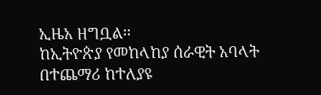ኢዜአ ዘግቧል፡፡
ከኢትዮጵያ የመከላከያ ሰራዊት አባላት በተጨማሪ ከተለያዩ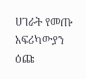ሀገራት የመጡ አፍሪካውያን ዕጩ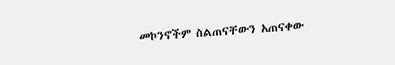መኮንኖችም ስልጠናቸውን አጠናቀው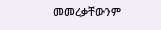መመረቃቸውንም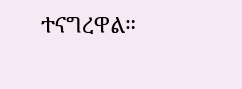ተናግረዋል።